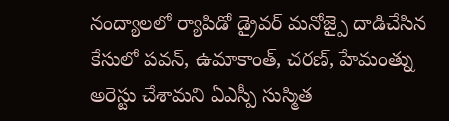నంద్యాలలో ర్యాపిడో డ్రైవర్ మనోజ్పై దాడిచేసిన కేసులో పవన్, ఉమాకాంత్, చరణ్, హేమంత్ను అరెస్టు చేశామని ఏఎస్పీ సుస్మిత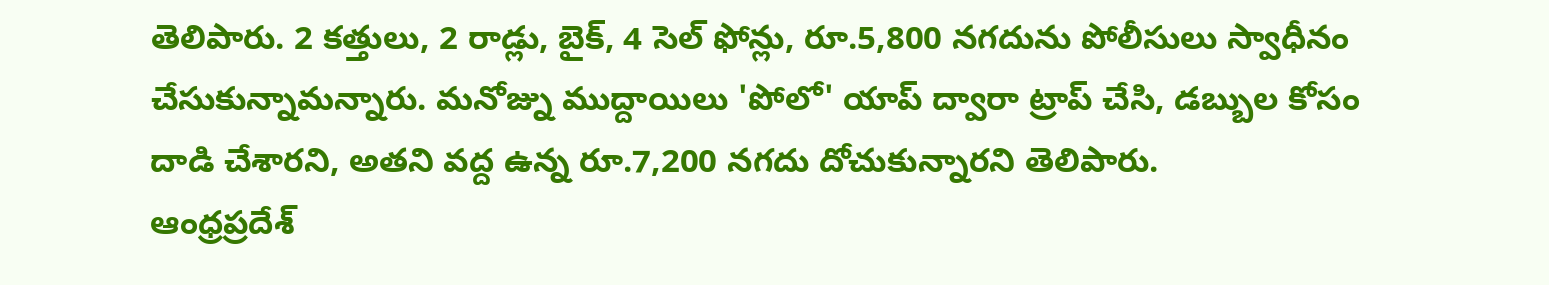తెలిపారు. 2 కత్తులు, 2 రాడ్లు, బైక్, 4 సెల్ ఫోన్లు, రూ.5,800 నగదును పోలీసులు స్వాధీనం చేసుకున్నామన్నారు. మనోజ్ను ముద్దాయిలు 'పోలో' యాప్ ద్వారా ట్రాప్ చేసి, డబ్బుల కోసం దాడి చేశారని, అతని వద్ద ఉన్న రూ.7,200 నగదు దోచుకున్నారని తెలిపారు.
ఆంధ్రప్రదేశ్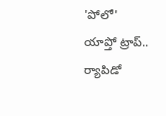'పోలో' యాప్తో ట్రాప్.. ర్యాపిడో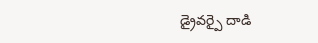డ్రైవర్పై దాడి